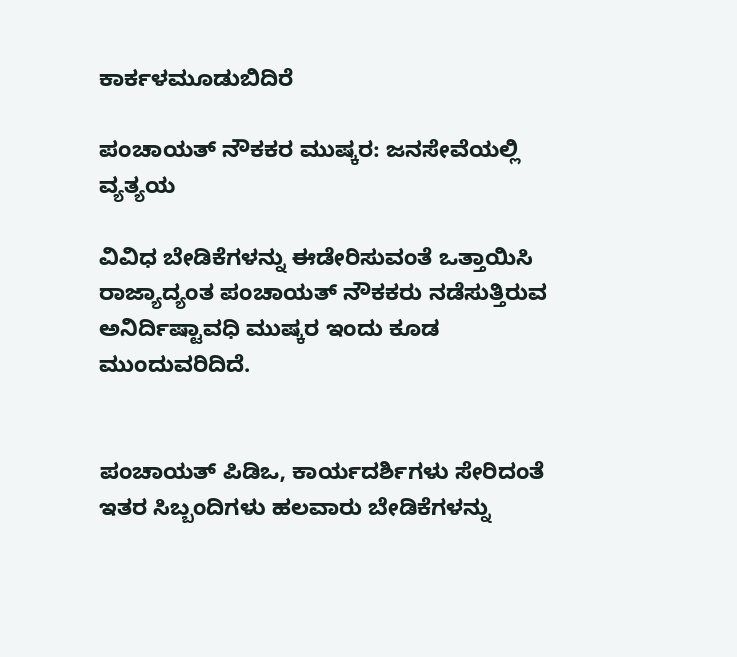ಕಾರ್ಕಳಮೂಡುಬಿದಿರೆ

ಪಂಚಾಯತ್ ನೌಕಕರ ಮುಷ್ಕರ: ಜನಸೇವೆಯಲ್ಲಿ ವ್ಯತ್ಯಯ

ವಿವಿಧ ಬೇಡಿಕೆಗಳನ್ನು ಈಡೇರಿಸುವಂತೆ ಒತ್ತಾಯಿಸಿ ರಾಜ್ಯಾದ್ಯಂತ ಪಂಚಾಯತ್ ನೌಕಕರು ನಡೆಸುತ್ತಿರುವ ಅನಿರ್ದಿಷ್ಟಾವಧಿ ಮುಷ್ಕರ ಇಂದು ಕೂಡ ಮುಂದುವರಿದಿದೆ.


ಪಂಚಾಯತ್ ಪಿಡಿಒ, ಕಾರ್ಯದರ್ಶಿಗಳು ಸೇರಿದಂತೆ ಇತರ ಸಿಬ್ಬಂದಿಗಳು ಹಲವಾರು ಬೇಡಿಕೆಗಳನ್ನು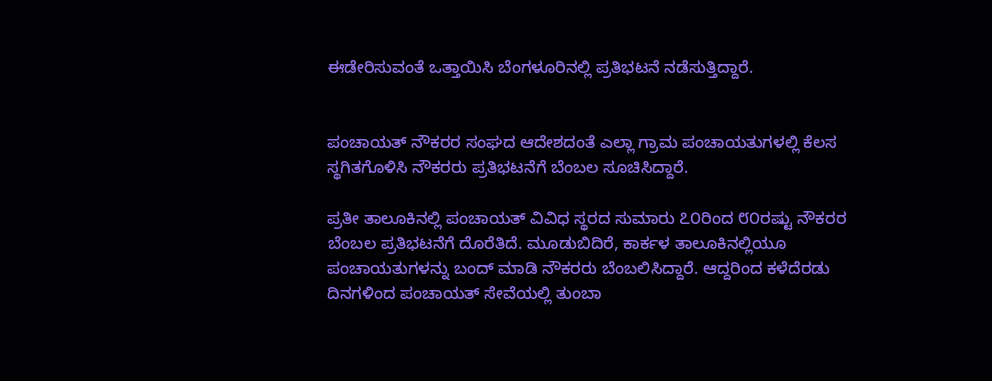ಈಡೇರಿಸುವಂತೆ ಒತ್ತಾಯಿಸಿ ಬೆಂಗಳೂರಿನಲ್ಲಿ ಪ್ರತಿಭಟನೆ ನಡೆಸುತ್ತಿದ್ದಾರೆ.


ಪಂಚಾಯತ್ ನೌಕರರ ಸಂಘದ ಆದೇಶದಂತೆ ಎಲ್ಲಾ ಗ್ರಾಮ ಪಂಚಾಯತುಗಳಲ್ಲಿ ಕೆಲಸ ಸ್ಥಗಿತಗೊಳಿಸಿ ನೌಕರರು ಪ್ರತಿಭಟನೆಗೆ ಬೆಂಬಲ ಸೂಚಿಸಿದ್ದಾರೆ.

ಪ್ರತೀ ತಾಲೂಕಿನಲ್ಲಿ ಪಂಚಾಯತ್ ವಿವಿಧ ಸ್ಥರದ ಸುಮಾರು ೭೦ರಿಂದ ೮೦ರಷ್ಟು ನೌಕರರ ಬೆಂಬಲ ಪ್ರತಿಭಟನೆಗೆ ದೊರೆತಿದೆ. ಮೂಡುಬಿದಿರೆ, ಕಾರ್ಕಳ ತಾಲೂಕಿನಲ್ಲಿಯೂ ಪಂಚಾಯತುಗಳನ್ನು ಬಂದ್ ಮಾಡಿ ನೌಕರರು ಬೆಂಬಲಿಸಿದ್ದಾರೆ. ಆದ್ದರಿಂದ ಕಳೆದೆರಡು ದಿನಗಳಿಂದ ಪಂಚಾಯತ್ ಸೇವೆಯಲ್ಲಿ ತುಂಬಾ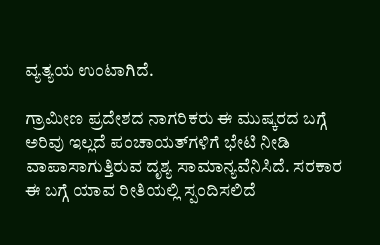ವ್ಯತ್ಯಯ ಉಂಟಾಗಿದೆ.

ಗ್ರಾಮೀಣ ಪ್ರದೇಶದ ನಾಗರಿಕರು ಈ ಮುಷ್ಕರದ ಬಗ್ಗೆ ಅರಿವು ಇಲ್ಲದೆ ಪಂಚಾಯತ್‌ಗಳಿಗೆ ಭೇಟಿ ನೀಡಿ ವಾಪಾಸಾಗುತ್ತಿರುವ ದೃಶ್ಯ ಸಾಮಾನ್ಯವೆನಿಸಿದೆ. ಸರಕಾರ ಈ ಬಗ್ಗೆ ಯಾವ ರೀತಿಯಲ್ಲಿ ಸ್ಪಂದಿಸಲಿದೆ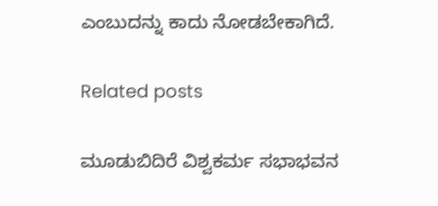ಎಂಬುದನ್ನು ಕಾದು ನೋಡಬೇಕಾಗಿದೆ.

Related posts

ಮೂಡುಬಿದಿರೆ ವಿಶ್ವಕರ್ಮ ಸಭಾಭವನ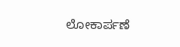ಲೋಕಾರ್ಪಣೆ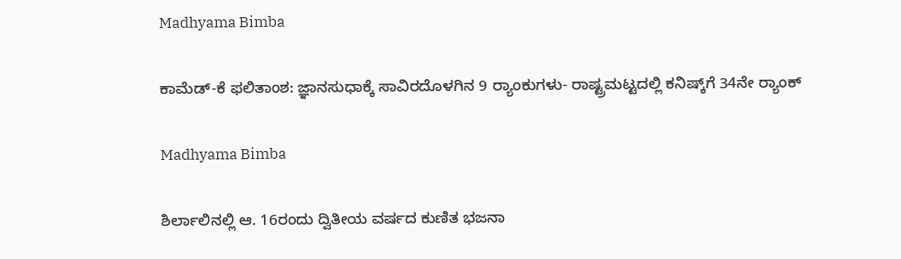Madhyama Bimba

ಕಾಮೆಡ್-ಕೆ ಫಲಿತಾಂಶ: ಜ್ಞಾನಸುಧಾಕ್ಕೆ ಸಾವಿರದೊಳಗಿನ 9 ರ್‍ಯಾಂಕುಗಳು- ರಾಷ್ಟ್ರಮಟ್ಟದಲ್ಲಿ ಕನಿಷ್ಕ್‌ಗೆ 34ನೇ ರ್‍ಯಾಂಕ್

Madhyama Bimba

ಶಿರ್ಲಾಲಿನಲ್ಲಿ ಆ. 16ರಂದು ದ್ವಿತೀಯ ವರ್ಷದ ಕುಣಿತ ಭಜನಾ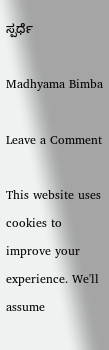ಸ್ಪರ್ಧೆ

Madhyama Bimba

Leave a Comment

This website uses cookies to improve your experience. We'll assume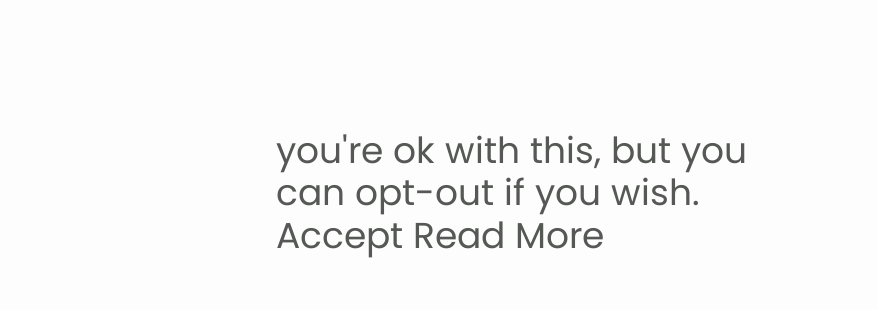you're ok with this, but you can opt-out if you wish. Accept Read More